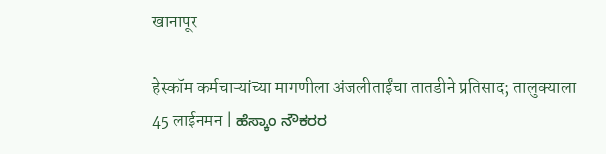खानापूर

हेस्कॉम कर्मचाऱ्यांच्या मागणीला अंजलीताईंचा तातडीने प्रतिसाद; तालुक्याला 45 लाईनमन | ಹೆಸ್ಕಾಂ ನೌಕರರ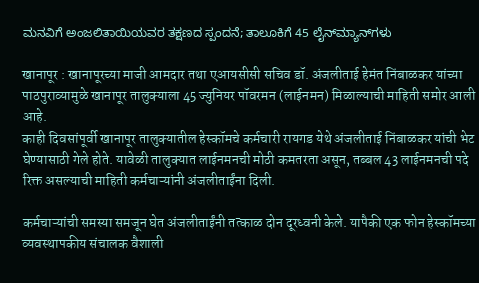ಮನವಿಗೆ ಅಂಜಲಿತಾಯಿಯವರ ತಕ್ಷಣದ ಸ್ಪಂದನೆ; ತಾಲೂಕಿಗೆ 45 ಲೈನ್‌ಮ್ಯಾನ್‌ಗಳು

खानापूर : खानापूरच्या माजी आमदार तथा एआयसीसी सचिव डॉ. अंजलीताई हेमंत निंबाळकर यांच्या पाठपुराव्यामुळे खानापूर तालुक्याला 45 ज्युनियर पॉवरमन (लाईनमन) मिळाल्याची माहिती समोर आली आहे.
काही दिवसांपूर्वी खानापूर तालुक्यातील हेस्कॉमचे कर्मचारी रायगड येथे अंजलीताई निंबाळकर यांची भेट घेण्यासाठी गेले होते. यावेळी तालुक्यात लाईनमनची मोठी कमतरता असून, तब्बल 43 लाईनमनची पदे रिक्त असल्याची माहिती कर्मचाऱ्यांनी अंजलीताईंना दिली.

कर्मचाऱ्यांची समस्या समजून घेत अंजलीताईंनी तत्काळ दोन दूरध्वनी केले. यापैकी एक फोन हेस्कॉमच्या व्यवस्थापकीय संचालक वैशाली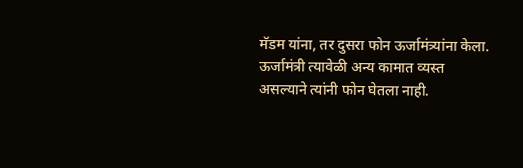मॅडम यांना, तर दुसरा फोन ऊर्जामंत्र्यांना केला. ऊर्जामंत्री त्यावेळी अन्य कामात व्यस्त असल्याने त्यांनी फोन घेतला नाही.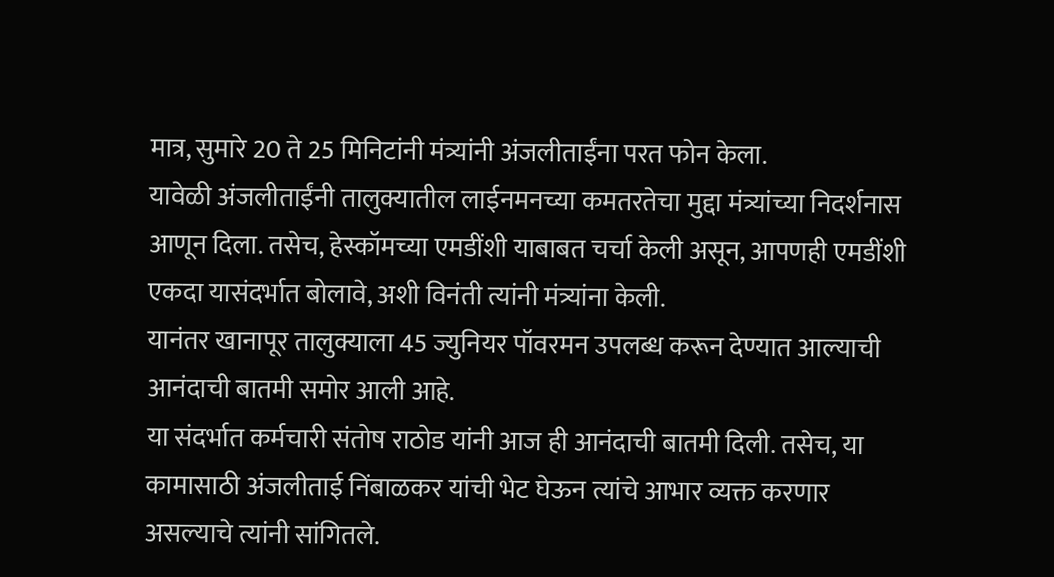मात्र, सुमारे 20 ते 25 मिनिटांनी मंत्र्यांनी अंजलीताईंना परत फोन केला.
यावेळी अंजलीताईंनी तालुक्यातील लाईनमनच्या कमतरतेचा मुद्दा मंत्र्यांच्या निदर्शनास आणून दिला. तसेच, हेस्कॉमच्या एमडींशी याबाबत चर्चा केली असून, आपणही एमडींशी एकदा यासंदर्भात बोलावे, अशी विनंती त्यांनी मंत्र्यांना केली.
यानंतर खानापूर तालुक्याला 45 ज्युनियर पॉवरमन उपलब्ध करून देण्यात आल्याची आनंदाची बातमी समोर आली आहे.
या संदर्भात कर्मचारी संतोष राठोड यांनी आज ही आनंदाची बातमी दिली. तसेच, या कामासाठी अंजलीताई निंबाळकर यांची भेट घेऊन त्यांचे आभार व्यक्त करणार असल्याचे त्यांनी सांगितले.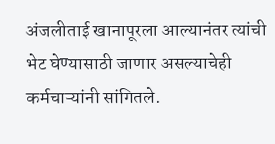अंजलीताई खानापूरला आल्यानंतर त्यांची भेट घेण्यासाठी जाणार असल्याचेही कर्मचाऱ्यांनी सांगितले.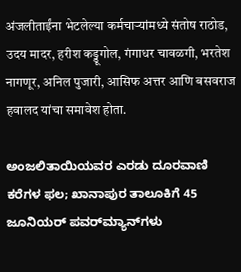अंजलीताईंना भेटलेल्या कर्मचाऱ्यांमध्ये संतोष राठोड, उदय मादर, हरीश कड्डूगोल, गंगाधर चावळगी, भरतेश नागणूर, अनिल पुजारी, आसिफ अत्तर आणि बसवराज हवालद यांचा समावेश होता.

ಅಂಜಲಿತಾಯಿಯವರ ಎರಡು ದೂರವಾಣಿ ಕರೆಗಳ ಫಲ; ಖಾನಾಪುರ ತಾಲೂಕಿಗೆ 45 ಜೂನಿಯರ್ ಪವರ್‌ಮ್ಯಾನ್‌ಗಳು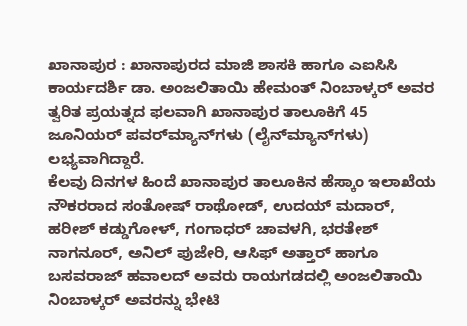ಖಾನಾಪುರ : ಖಾನಾಪುರದ ಮಾಜಿ ಶಾಸಕಿ ಹಾಗೂ ಎಐಸಿಸಿ ಕಾರ್ಯದರ್ಶಿ ಡಾ. ಅಂಜಲಿತಾಯಿ ಹೇಮಂತ್ ನಿಂಬಾಳ್ಕರ್ ಅವರ ತ್ವರಿತ ಪ್ರಯತ್ನದ ಫಲವಾಗಿ ಖಾನಾಪುರ ತಾಲೂಕಿಗೆ 45 ಜೂನಿಯರ್ ಪವರ್‌ಮ್ಯಾನ್‌ಗಳು (ಲೈನ್‌ಮ್ಯಾನ್‌ಗಳು) ಲಭ್ಯವಾಗಿದ್ದಾರೆ.
ಕೆಲವು ದಿನಗಳ ಹಿಂದೆ ಖಾನಾಪುರ ತಾಲೂಕಿನ ಹೆಸ್ಕಾಂ ಇಲಾಖೆಯ ನೌಕರರಾದ ಸಂತೋಷ್ ರಾಥೋಡ್, ಉದಯ್ ಮದಾರ್, ಹರೀಶ್ ಕಡ್ಡುಗೋಳ್, ಗಂಗಾಧರ್ ಚಾವಳಗಿ, ಭರತೇಶ್ ನಾಗನೂರ್, ಅನಿಲ್ ಪುಜೇರಿ, ಆಸಿಫ್ ಅತ್ತಾರ್ ಹಾಗೂ ಬಸವರಾಜ್ ಹವಾಲದ್ ಅವರು ರಾಯಗಡದಲ್ಲಿ ಅಂಜಲಿತಾಯಿ ನಿಂಬಾಳ್ಕರ್ ಅವರನ್ನು ಭೇಟಿ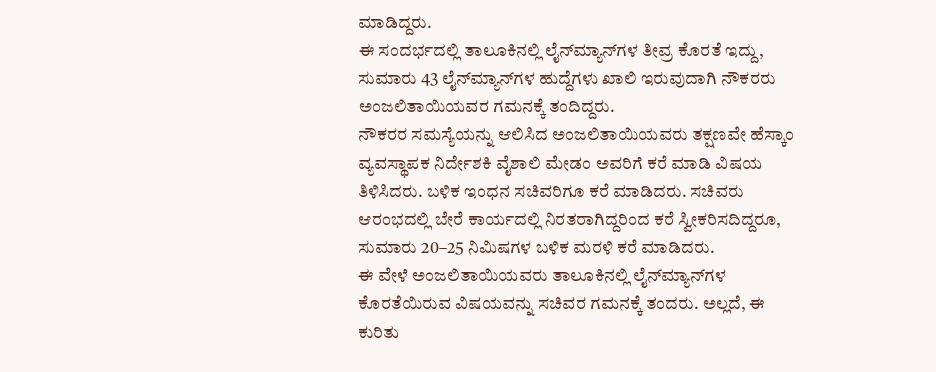ಮಾಡಿದ್ದರು.
ಈ ಸಂದರ್ಭದಲ್ಲಿ ತಾಲೂಕಿನಲ್ಲಿ ಲೈನ್‌ಮ್ಯಾನ್‌ಗಳ ತೀವ್ರ ಕೊರತೆ ಇದ್ದು, ಸುಮಾರು 43 ಲೈನ್‌ಮ್ಯಾನ್‌ಗಳ ಹುದ್ದೆಗಳು ಖಾಲಿ ಇರುವುದಾಗಿ ನೌಕರರು ಅಂಜಲಿತಾಯಿಯವರ ಗಮನಕ್ಕೆ ತಂದಿದ್ದರು.
ನೌಕರರ ಸಮಸ್ಯೆಯನ್ನು ಆಲಿಸಿದ ಅಂಜಲಿತಾಯಿಯವರು ತಕ್ಷಣವೇ ಹೆಸ್ಕಾಂ ವ್ಯವಸ್ಥಾಪಕ ನಿರ್ದೇಶಕಿ ವೈಶಾಲಿ ಮೇಡಂ ಅವರಿಗೆ ಕರೆ ಮಾಡಿ ವಿಷಯ ತಿಳಿಸಿದರು. ಬಳಿಕ ಇಂಧನ ಸಚಿವರಿಗೂ ಕರೆ ಮಾಡಿದರು. ಸಚಿವರು ಆರಂಭದಲ್ಲಿ ಬೇರೆ ಕಾರ್ಯದಲ್ಲಿ ನಿರತರಾಗಿದ್ದರಿಂದ ಕರೆ ಸ್ವೀಕರಿಸದಿದ್ದರೂ, ಸುಮಾರು 20–25 ನಿಮಿಷಗಳ ಬಳಿಕ ಮರಳಿ ಕರೆ ಮಾಡಿದರು.
ಈ ವೇಳೆ ಅಂಜಲಿತಾಯಿಯವರು ತಾಲೂಕಿನಲ್ಲಿ ಲೈನ್‌ಮ್ಯಾನ್‌ಗಳ ಕೊರತೆಯಿರುವ ವಿಷಯವನ್ನು ಸಚಿವರ ಗಮನಕ್ಕೆ ತಂದರು. ಅಲ್ಲದೆ, ಈ ಕುರಿತು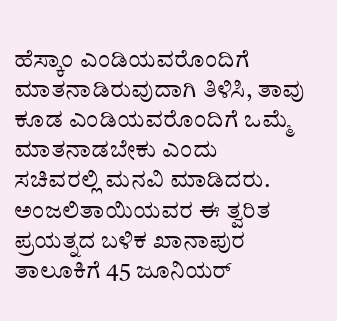ಹೆಸ್ಕಾಂ ಎಂಡಿಯವರೊಂದಿಗೆ ಮಾತನಾಡಿರುವುದಾಗಿ ತಿಳಿಸಿ, ತಾವು ಕೂಡ ಎಂಡಿಯವರೊಂದಿಗೆ ಒಮ್ಮೆ ಮಾತನಾಡಬೇಕು ಎಂದು ಸಚಿವರಲ್ಲಿ ಮನವಿ ಮಾಡಿದರು.
ಅಂಜಲಿತಾಯಿಯವರ ಈ ತ್ವರಿತ ಪ್ರಯತ್ನದ ಬಳಿಕ ಖಾನಾಪುರ ತಾಲೂಕಿಗೆ 45 ಜೂನಿಯರ್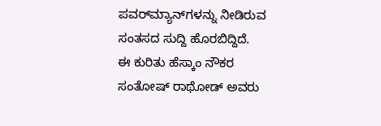ಪವರ್‌ಮ್ಯಾನ್‌ಗಳನ್ನು ನೀಡಿರುವ ಸಂತಸದ ಸುದ್ದಿ ಹೊರಬಿದ್ದಿದೆ.
ಈ ಕುರಿತು ಹೆಸ್ಕಾಂ ನೌಕರ ಸಂತೋಷ್ ರಾಥೋಡ್ ಅವರು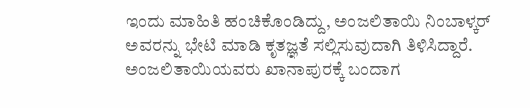ಇಂದು ಮಾಹಿತಿ ಹಂಚಿಕೊಂಡಿದ್ದು, ಅಂಜಲಿತಾಯಿ ನಿಂಬಾಳ್ಕರ್ ಅವರನ್ನು ಭೇಟಿ ಮಾಡಿ ಕೃತಜ್ಞತೆ ಸಲ್ಲಿಸುವುದಾಗಿ ತಿಳಿಸಿದ್ದಾರೆ. ಅಂಜಲಿತಾಯಿಯವರು ಖಾನಾಪುರಕ್ಕೆ ಬಂದಾಗ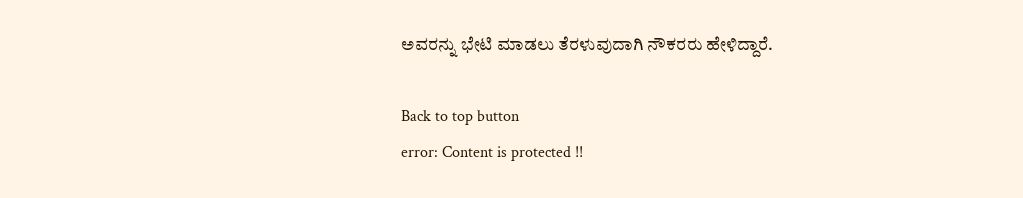ಅವರನ್ನು ಭೇಟಿ ಮಾಡಲು ತೆರಳುವುದಾಗಿ ನೌಕರರು ಹೇಳಿದ್ದಾರೆ.

Back to top button
error: Content is protected !!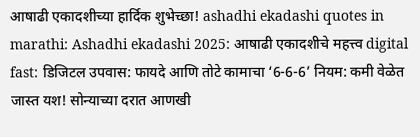आषाढी एकादशीच्या हार्दिक शुभेच्छा! ashadhi ekadashi quotes in marathi: Ashadhi ekadashi 2025: आषाढी एकादशीचे महत्त्व digital fast: डिजिटल उपवास: फायदे आणि तोटे कामाचा ‘6-6-6’ नियम: कमी वेळेत जास्त यश! सोन्याच्या दरात आणखी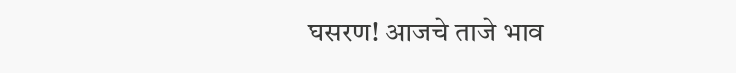घसरण! आजचे ताजे भाव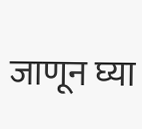जाणून घ्या